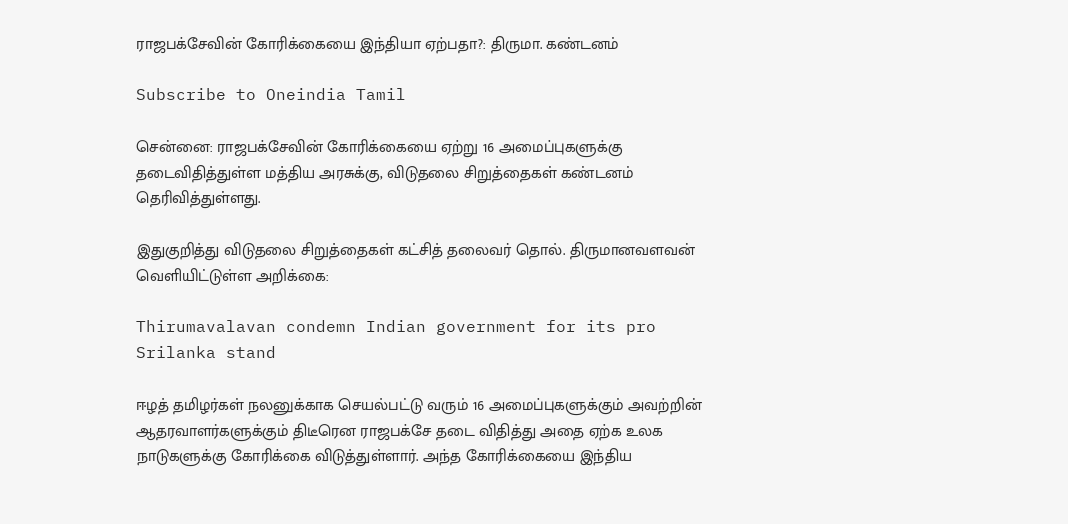ராஜபக்சேவின் கோரிக்கையை இந்தியா ஏற்பதா?: திருமா. கண்டனம்

Subscribe to Oneindia Tamil

சென்னை: ராஜபக்சேவின் கோரிக்கையை ஏற்று 16 அமைப்புகளுக்கு தடைவிதித்துள்ள மத்திய அரசுக்கு, விடுதலை சிறுத்தைகள் கண்டனம் தெரிவித்துள்ளது.

இதுகுறித்து விடுதலை சிறுத்தைகள் கட்சித் தலைவர் தொல். திருமானவளவன் வெளியிட்டுள்ள அறிக்கை:

Thirumavalavan condemn Indian government for its pro Srilanka stand

ஈழத் தமிழர்கள் நலனுக்காக செயல்பட்டு வரும் 16 அமைப்புகளுக்கும் அவற்றின் ஆதரவாளர்களுக்கும் திடீரென ராஜபக்சே தடை விதித்து அதை ஏற்க உலக நாடுகளுக்கு கோரிக்கை விடுத்துள்ளார். அந்த கோரிக்கையை இந்திய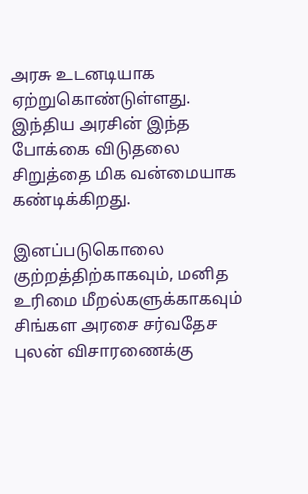அரசு உடனடியாக ஏற்றுகொண்டுள்ளது. இந்திய அரசின் இந்த போக்கை விடுதலை சிறுத்தை மிக வன்மையாக கண்டிக்கிறது.

இனப்படுகொலை குற்றத்திற்காகவும், மனித உரிமை மீறல்களுக்காகவும் சிங்கள அரசை சர்வதேச புலன் விசாரணைக்கு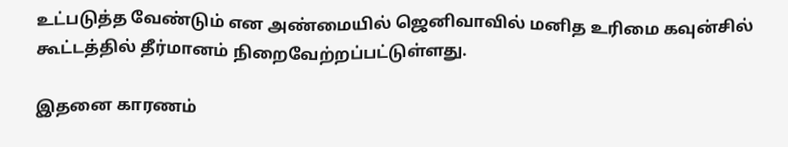உட்படுத்த வேண்டும் என அண்மையில் ஜெனிவாவில் மனித உரிமை கவுன்சில் கூட்டத்தில் தீர்மானம் நிறைவேற்றப்பட்டுள்ளது.

இதனை காரணம்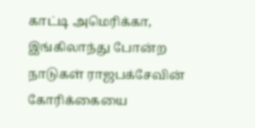காட்டி அமெரிக்கா, இங்கிலாந்து போன்ற நாடுகள் ராஜபக்சேவின் கோரிக்கையை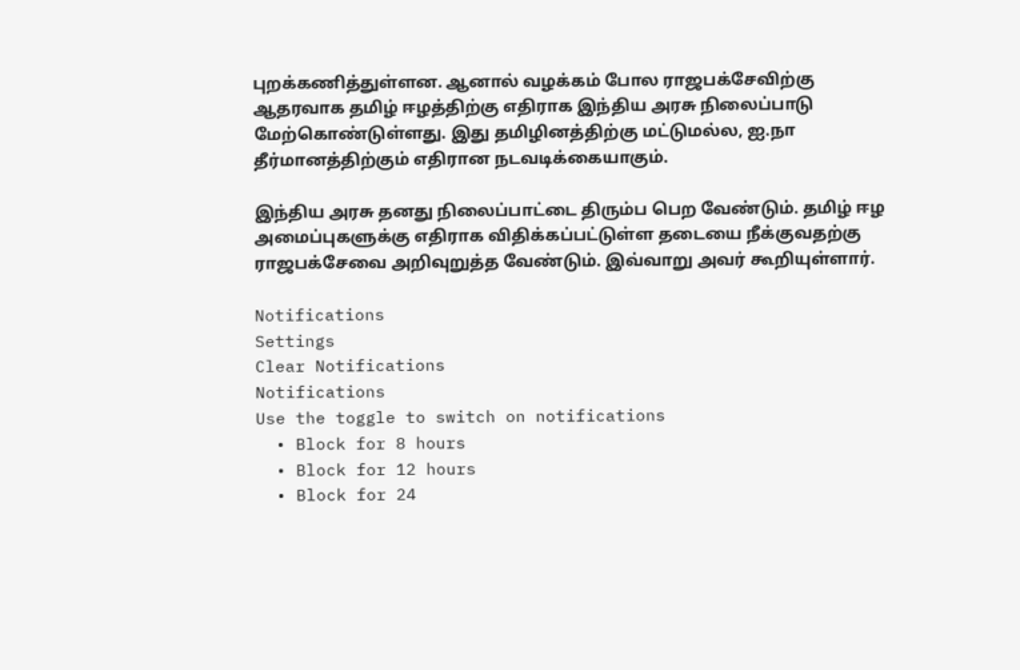புறக்கணித்துள்ளன. ஆனால் வழக்கம் போல ராஜபக்சேவிற்கு ஆதரவாக தமிழ் ஈழத்திற்கு எதிராக இந்திய அரசு நிலைப்பாடு மேற்கொண்டுள்ளது. இது தமிழினத்திற்கு மட்டுமல்ல, ஐ.நா தீர்மானத்திற்கும் எதிரான நடவடிக்கையாகும்.

இந்திய அரசு தனது நிலைப்பாட்டை திரும்ப பெற வேண்டும். தமிழ் ஈழ அமைப்புகளுக்கு எதிராக விதிக்கப்பட்டுள்ள தடையை நீக்குவதற்கு ராஜபக்சேவை அறிவுறுத்த வேண்டும். இவ்வாறு அவர் கூறியுள்ளார்.

Notifications
Settings
Clear Notifications
Notifications
Use the toggle to switch on notifications
  • Block for 8 hours
  • Block for 12 hours
  • Block for 24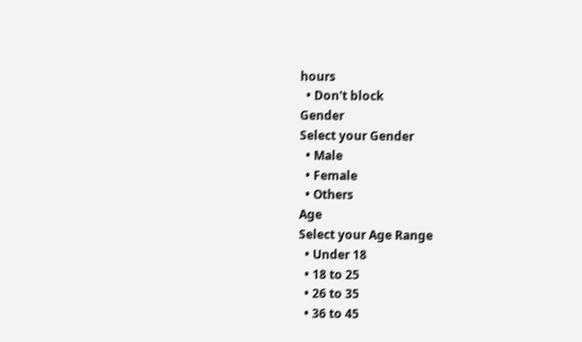hours
  • Don't block
Gender
Select your Gender
  • Male
  • Female
  • Others
Age
Select your Age Range
  • Under 18
  • 18 to 25
  • 26 to 35
  • 36 to 45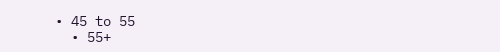• 45 to 55
  • 55+